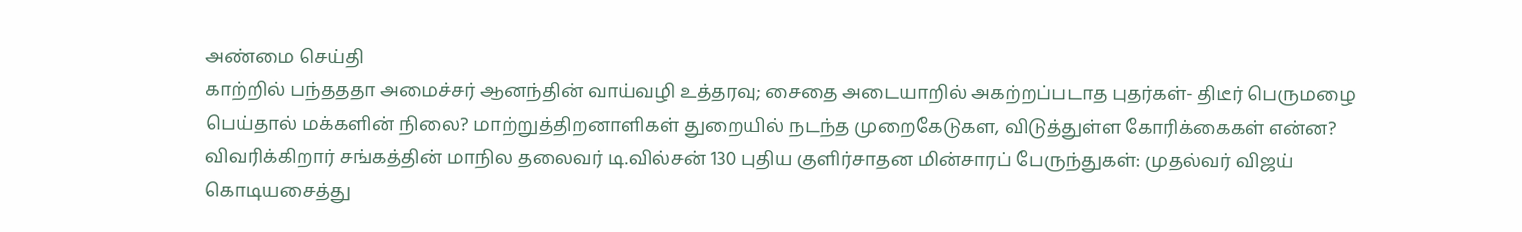அண்மை செய்தி
காற்றில் பந்தததா அமைச்சர் ஆனந்தின் வாய்வழி உத்தரவு; சைதை அடையாறில் அகற்றப்படாத புதர்கள்- திடீர் பெருமழை பெய்தால் மக்களின் நிலை? மாற்றுத்திறனாளிகள் துறையில் நடந்த முறைகேடுகள, விடுத்துள்ள கோரிக்கைகள் என்ன? விவரிக்கிறார் சங்கத்தின் மாநில தலைவர் டி.வில்சன் 130 புதிய குளிர்சாதன மின்சாரப் பேருந்துகள்: முதல்வர் விஜய் கொடியசைத்து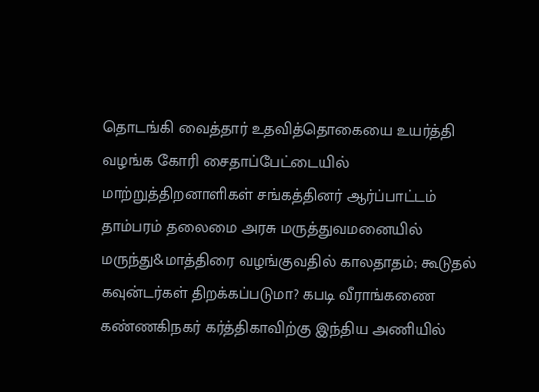தொடங்கி வைத்தார் உதவித்தொகையை உயர்த்தி வழங்க கோரி சைதாப்பேட்டையில் மாற்றுத்திறனாளிகள் சங்கத்தினர் ஆர்ப்பாட்டம் தாம்பரம் தலைமை அரசு மருத்துவமனையில் மருந்து&மாத்திரை வழங்குவதில் காலதாதம்; கூடுதல் கவுன்டர்கள் திறக்கப்படுமா? கபடி வீராங்கணை கண்ணகிநகர் கர்த்திகாவிற்கு இந்திய அணியில்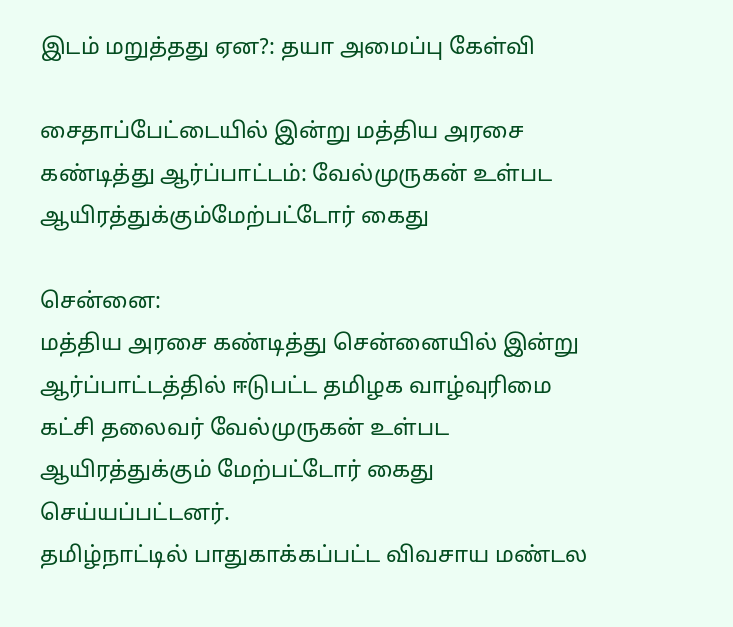இடம் மறுத்தது ஏன?: தயா அமைப்பு கேள்வி

சைதாப்பேட்டையில் இன்று மத்திய அரசை கண்டித்து ஆர்ப்பாட்டம்: வேல்முருகன் உள்பட ஆயிரத்துக்கும்மேற்பட்டோர் கைது

சென்னை:
மத்திய அரசை கண்டித்து சென்னையில் இன்று ஆர்ப்பாட்டத்தில் ஈடுபட்ட தமிழக வாழ்வுரிமை கட்சி தலைவர் வேல்முருகன் உள்பட ஆயிரத்துக்கும் மேற்பட்டோர் கைது செய்யப்பட்டனர்.
தமிழ்நாட்டில் பாதுகாக்கப்பட்ட விவசாய மண்டல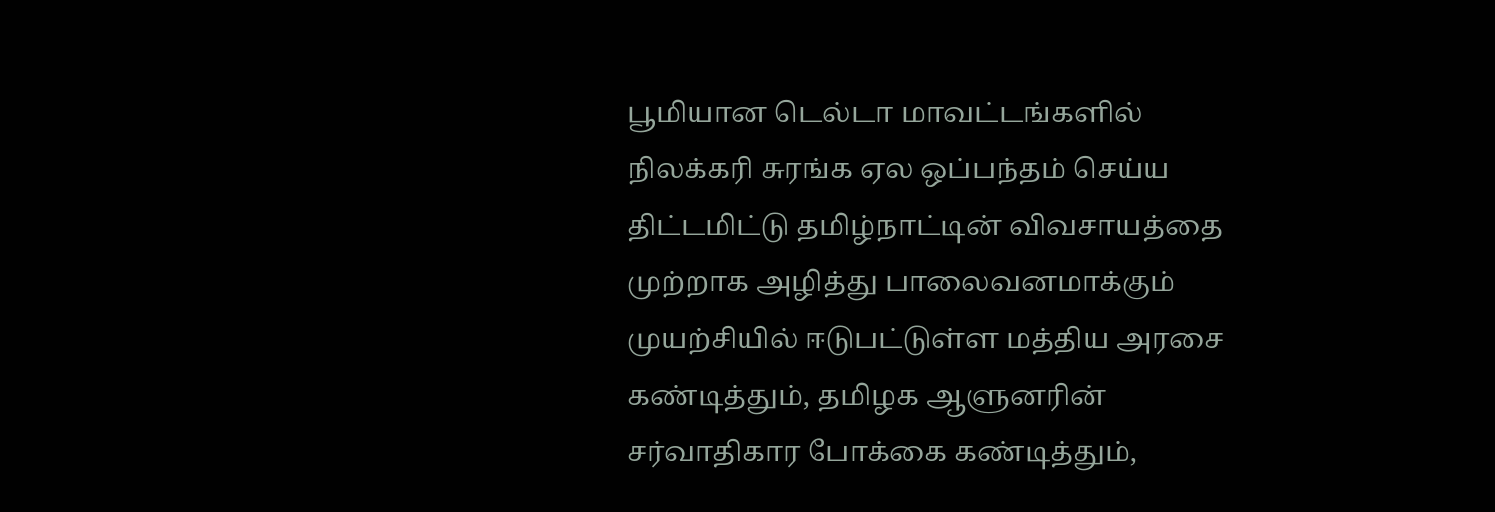பூமியான டெல்டா மாவட்டங்களில் நிலக்கரி சுரங்க ஏல ஒப்பந்தம் செய்ய திட்டமிட்டு தமிழ்நாட்டின் விவசாயத்தை முற்றாக அழித்து பாலைவனமாக்கும் முயற்சியில் ஈடுபட்டுள்ள மத்திய அரசை கண்டித்தும், தமிழக ஆளுனரின் சர்வாதிகார போக்கை கண்டித்தும்,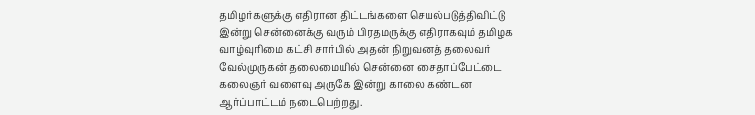தமிழர்களுக்கு எதிரான திட்டங்களை செயல்படுத்திவிட்டு இன்று சென்னைக்கு வரும் பிரதமருக்கு எதிராகவும் தமிழக வாழ்வுரிமை கட்சி சார்பில் அதன் நிறுவனத் தலைவர் வேல்முருகன் தலைமையில் சென்னை சைதாப்பேட்டை கலைஞர் வளைவு அருகே இன்று காலை கண்டன ஆர்ப்பாட்டம் நடைபெற்றது.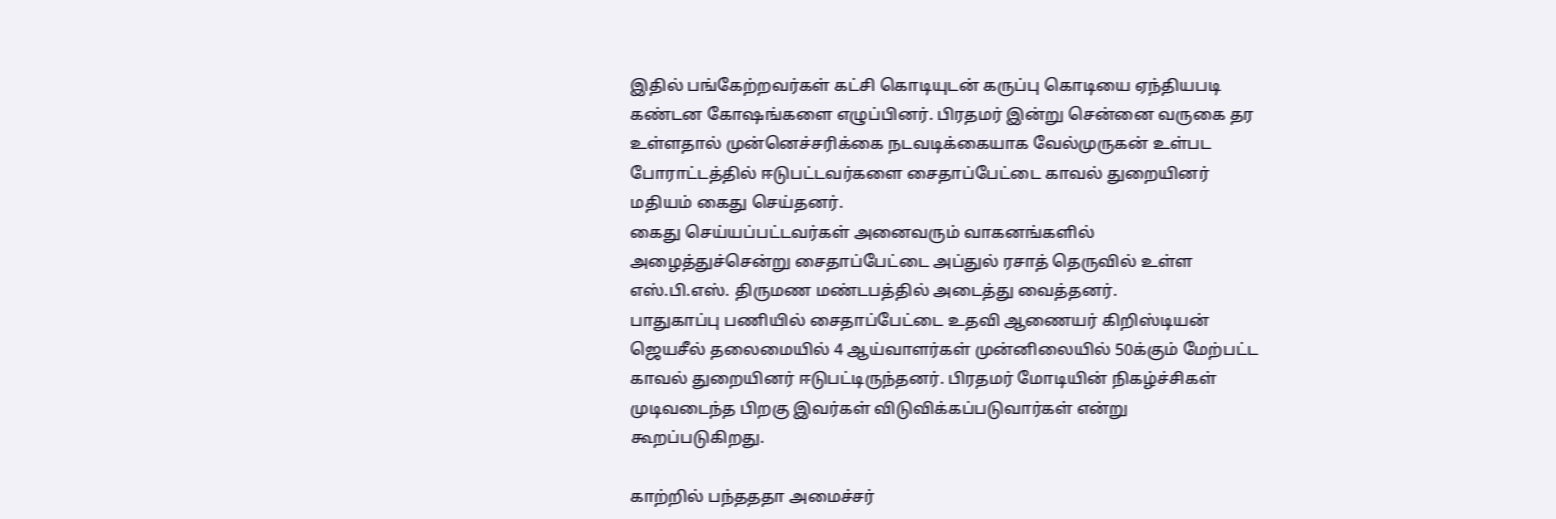இதில் பங்கேற்றவர்கள் கட்சி கொடியுடன் கருப்பு கொடியை ஏந்தியபடி கண்டன கோஷங்களை எழுப்பினர். பிரதமர் இன்று சென்னை வருகை தர உள்ளதால் முன்னெச்சரிக்கை நடவடிக்கையாக வேல்முருகன் உள்பட போராட்டத்தில் ஈடுபட்டவர்களை சைதாப்பேட்டை காவல் துறையினர் மதியம் கைது செய்தனர்.
கைது செய்யப்பட்டவர்கள் அனைவரும் வாகனங்களில் அழைத்துச்சென்று சைதாப்பேட்டை அப்துல் ரசாத் தெருவில் உள்ள எஸ்.பி.எஸ். திருமண மண்டபத்தில் அடைத்து வைத்தனர்.
பாதுகாப்பு பணியில் சைதாப்பேட்டை உதவி ஆணையர் கிறிஸ்டியன் ஜெயசீல் தலைமையில் 4 ஆய்வாளர்கள் முன்னிலையில் 50க்கும் மேற்பட்ட காவல் துறையினர் ஈடுபட்டிருந்தனர். பிரதமர் மோடியின் நிகழ்ச்சிகள் முடிவடைந்த பிறகு இவர்கள் விடுவிக்கப்படுவார்கள் என்று கூறப்படுகிறது.

காற்றில் பந்தததா அமைச்சர்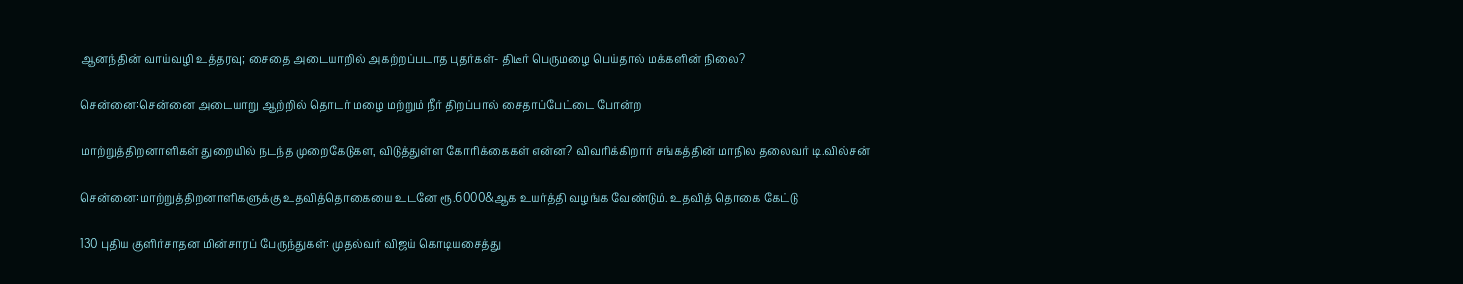ஆனந்தின் வாய்வழி உத்தரவு; சைதை அடையாறில் அகற்றப்படாத புதர்கள்- திடீர் பெருமழை பெய்தால் மக்களின் நிலை?

சென்னை:சென்னை அடையாறு ஆற்றில் தொடர் மழை மற்றும் நீர் திறப்பால் சைதாப்பேட்டை போன்ற

மாற்றுத்திறனாளிகள் துறையில் நடந்த முறைகேடுகள, விடுத்துள்ள கோரிக்கைகள் என்ன? விவரிக்கிறார் சங்கத்தின் மாநில தலைவர் டி.வில்சன்

சென்னை:மாற்றுத்திறனாளிகளுக்கு உதவித்தொகையை உடனே ரூ.6000&ஆக உயர்த்தி வழங்க வேண்டும். உதவித் தொகை கேட்டு

130 புதிய குளிர்சாதன மின்சாரப் பேருந்துகள்: முதல்வர் விஜய் கொடியசைத்து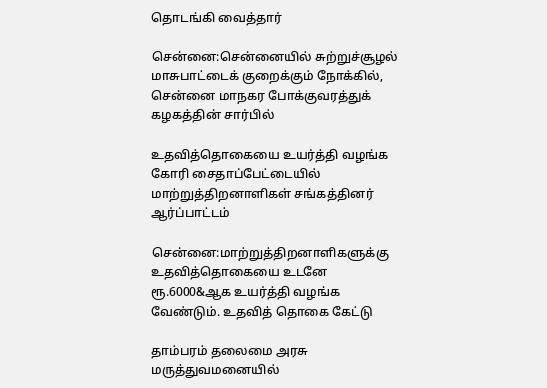தொடங்கி வைத்தார்

சென்னை:சென்னையில் சுற்றுச்சூழல் மாசுபாட்டைக் குறைக்கும் நோக்கில், சென்னை மாநகர போக்குவரத்துக் கழகத்தின் சார்பில்

உதவித்தொகையை உயர்த்தி வழங்க கோரி சைதாப்பேட்டையில் மாற்றுத்திறனாளிகள் சங்கத்தினர் ஆர்ப்பாட்டம்

சென்னை:மாற்றுத்திறனாளிகளுக்கு உதவித்தொகையை உடனே ரூ.6000&ஆக உயர்த்தி வழங்க வேண்டும். உதவித் தொகை கேட்டு

தாம்பரம் தலைமை அரசு மருத்துவமனையில்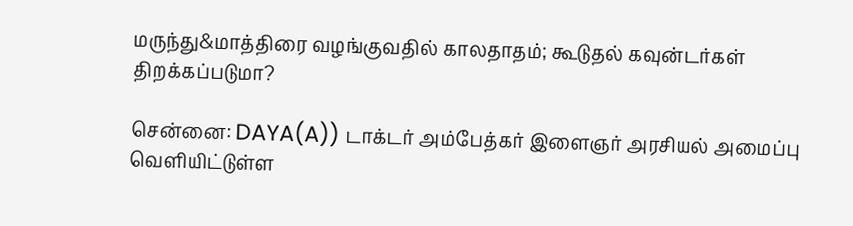மருந்து&மாத்திரை வழங்குவதில் காலதாதம்; கூடுதல் கவுன்டர்கள் திறக்கப்படுமா?

சென்னை: DAYA(A)) டாக்டர் அம்பேத்கர் இளைஞர் அரசியல் அமைப்பு வெளியிட்டுள்ள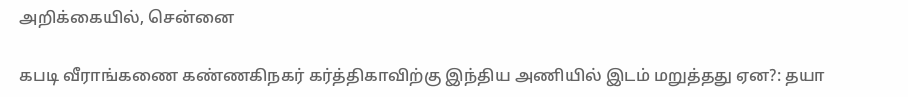அறிக்கையில், சென்னை

கபடி வீராங்கணை கண்ணகிநகர் கர்த்திகாவிற்கு இந்திய அணியில் இடம் மறுத்தது ஏன?: தயா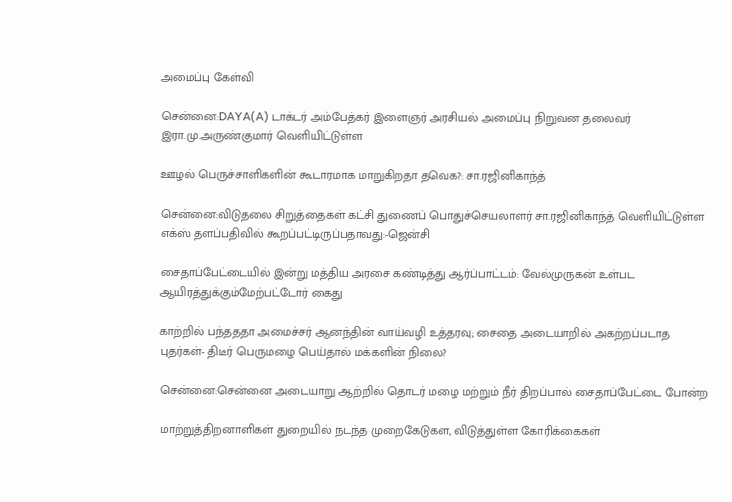அமைப்பு கேள்வி

சென்னை:DAYA(A) டாக்டர் அம்பேத்கர் இளைஞர் அரசியல் அமைப்பு நிறுவன தலைவர் இரா.மு.அருண்குமார் வெளியிட்டுள்ள

ஊழல் பெருச்சாளிகளின் கூடாரமாக மாறுகிறதா தவெக?: சா.ரஜினிகாந்த்

சென்னை:விடுதலை சிறுத்தைகள் கட்சி துணைப் பொதுச்செயலாளர் சா.ரஜினிகாந்த் வெளியிட்டுள்ள எக்ஸ் தளப்பதிவில் கூறப்பட்டிருப்பதாவது:-ஜென்சி

சைதாப்பேட்டையில் இன்று மத்திய அரசை கண்டித்து ஆர்ப்பாட்டம்: வேல்முருகன் உள்பட ஆயிரத்துக்கும்மேற்பட்டோர் கைது

காற்றில் பந்தததா அமைச்சர் ஆனந்தின் வாய்வழி உத்தரவு; சைதை அடையாறில் அகற்றப்படாத புதர்கள்- திடீர் பெருமழை பெய்தால் மக்களின் நிலை?

சென்னை:சென்னை அடையாறு ஆற்றில் தொடர் மழை மற்றும் நீர் திறப்பால் சைதாப்பேட்டை போன்ற

மாற்றுத்திறனாளிகள் துறையில் நடந்த முறைகேடுகள, விடுத்துள்ள கோரிக்கைகள்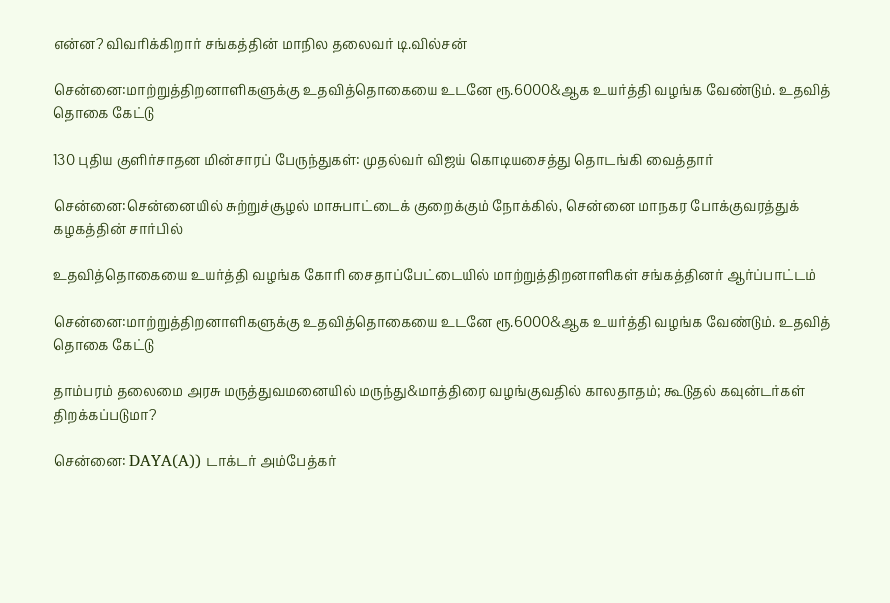என்ன? விவரிக்கிறார் சங்கத்தின் மாநில தலைவர் டி.வில்சன்

சென்னை:மாற்றுத்திறனாளிகளுக்கு உதவித்தொகையை உடனே ரூ.6000&ஆக உயர்த்தி வழங்க வேண்டும். உதவித் தொகை கேட்டு

130 புதிய குளிர்சாதன மின்சாரப் பேருந்துகள்: முதல்வர் விஜய் கொடியசைத்து தொடங்கி வைத்தார்

சென்னை:சென்னையில் சுற்றுச்சூழல் மாசுபாட்டைக் குறைக்கும் நோக்கில், சென்னை மாநகர போக்குவரத்துக் கழகத்தின் சார்பில்

உதவித்தொகையை உயர்த்தி வழங்க கோரி சைதாப்பேட்டையில் மாற்றுத்திறனாளிகள் சங்கத்தினர் ஆர்ப்பாட்டம்

சென்னை:மாற்றுத்திறனாளிகளுக்கு உதவித்தொகையை உடனே ரூ.6000&ஆக உயர்த்தி வழங்க வேண்டும். உதவித் தொகை கேட்டு

தாம்பரம் தலைமை அரசு மருத்துவமனையில் மருந்து&மாத்திரை வழங்குவதில் காலதாதம்; கூடுதல் கவுன்டர்கள் திறக்கப்படுமா?

சென்னை: DAYA(A)) டாக்டர் அம்பேத்கர்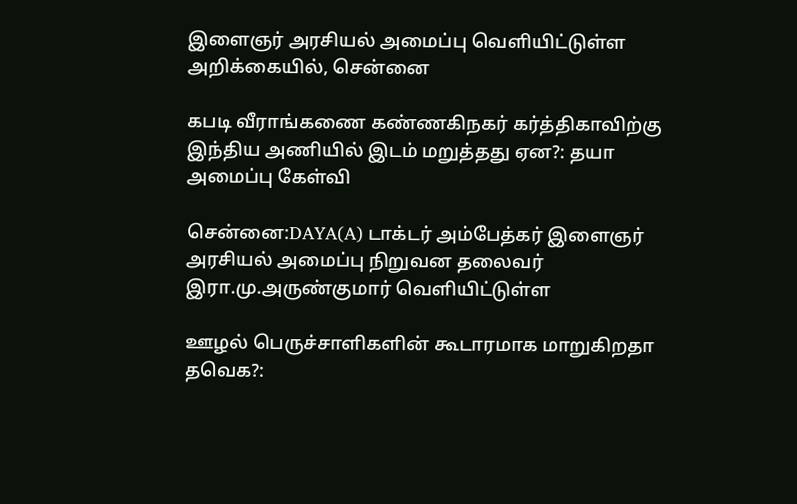இளைஞர் அரசியல் அமைப்பு வெளியிட்டுள்ள அறிக்கையில், சென்னை

கபடி வீராங்கணை கண்ணகிநகர் கர்த்திகாவிற்கு இந்திய அணியில் இடம் மறுத்தது ஏன?: தயா அமைப்பு கேள்வி

சென்னை:DAYA(A) டாக்டர் அம்பேத்கர் இளைஞர் அரசியல் அமைப்பு நிறுவன தலைவர் இரா.மு.அருண்குமார் வெளியிட்டுள்ள

ஊழல் பெருச்சாளிகளின் கூடாரமாக மாறுகிறதா தவெக?: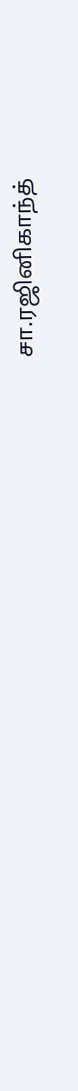சா.ரஜினிகாந்த்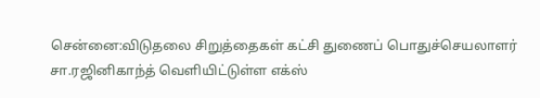சென்னை:விடுதலை சிறுத்தைகள் கட்சி துணைப் பொதுச்செயலாளர் சா.ரஜினிகாந்த் வெளியிட்டுள்ள எக்ஸ்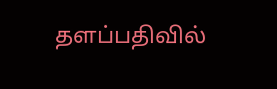தளப்பதிவில்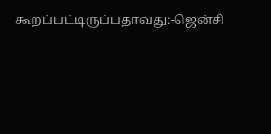கூறப்பட்டிருப்பதாவது:-ஜென்சி